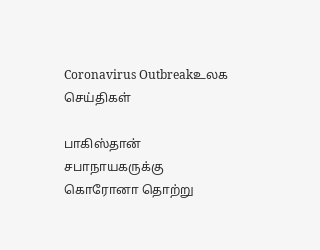Coronavirus Outbreakஉலக செய்திகள்

பாகிஸ்தான் சபாநாயகருக்கு கொரோனா தொற்று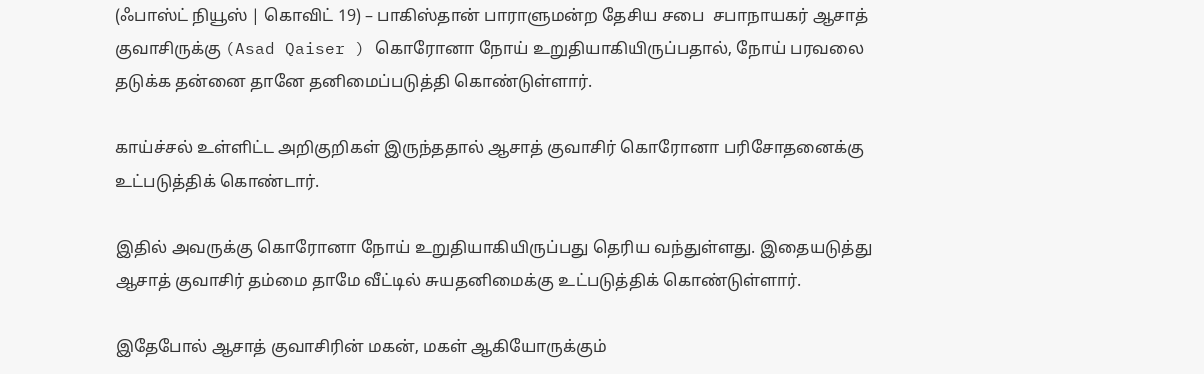(ஃபாஸ்ட் நியூஸ் | கொவிட் 19) – பாகிஸ்தான் பாராளுமன்ற தேசிய சபை  சபாநாயகர் ஆசாத் குவாசிருக்கு (Asad Qaiser ) கொரோனா நோய் உறுதியாகியிருப்பதால், நோய் பரவலை தடுக்க தன்னை தானே தனிமைப்படுத்தி கொண்டுள்ளார்.

காய்ச்சல் உள்ளிட்ட அறிகுறிகள் இருந்ததால் ஆசாத் குவாசிர் கொரோனா பரிசோதனைக்கு உட்படுத்திக் கொண்டார்.

இதில் அவருக்கு கொரோனா நோய் உறுதியாகியிருப்பது தெரிய வந்துள்ளது. இதையடுத்து ஆசாத் குவாசிர் தம்மை தாமே வீட்டில் சுயதனிமைக்கு உட்படுத்திக் கொண்டுள்ளார்.

இதேபோல் ஆசாத் குவாசிரின் மகன், மகள் ஆகியோருக்கும்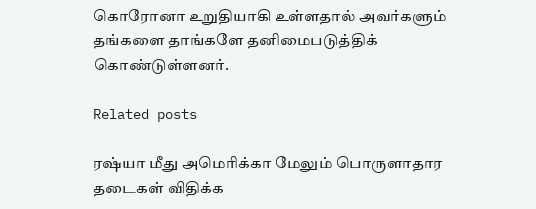கொரோனா உறுதியாகி உள்ளதால் அவர்களும் தங்களை தாங்களே தனிமைபடுத்திக் கொண்டுள்ளனர்.

Related posts

ரஷ்யா மீது அமெரிக்கா மேலும் பொருளாதார தடைகள் விதிக்க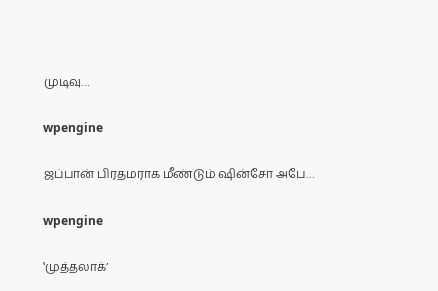முடிவு…

wpengine

ஜப்பான் பிரதமராக மீண்டும் ஷின்சோ அபே…

wpengine

‛முத்தலாக்’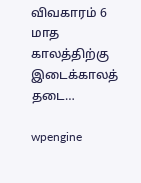விவகாரம் 6 மாத காலத்திற்கு இடைக்காலத் தடை…

wpengine